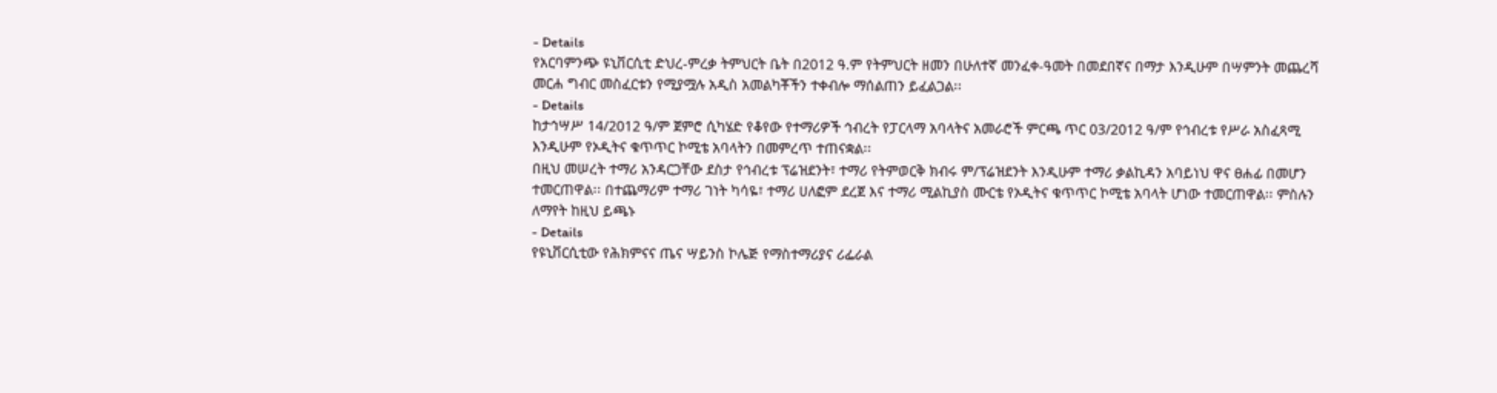- Details
የአርባምንጭ ዩኒቨርሲቲ ድህረ-ምረቃ ትምህርት ቤት በ2012 ዓ.ም የትምህርት ዘመን በሁለተኛ መንፈቀ-ዓመት በመደበኛና በማታ እንዲሁም በሣምንት መጨረሻ መርሐ ግብር መስፈርቱን የሚያሟሉ አዲስ አመልካቾችን ተቀብሎ ማሰልጠን ይፈልጋል፡፡
- Details
ከታኅሣሥ 14/2012 ዓ/ም ጀምሮ ሲካሄድ የቆየው የተማሪዎች ኅብረት የፓርላማ አባላትና አመራሮች ምርጫ ጥር 03/2012 ዓ/ም የኅብረቱ የሥራ አስፈጻሚ እንዲሁም የኦዲትና ቁጥጥር ኮሚቴ አባላትን በመምረጥ ተጠናቋል፡፡
በዚህ መሠረት ተማሪ አንዳርጋቸው ደስታ የኅብረቱ ፕሬዝደንት፣ ተማሪ የትምወርቅ ክብሩ ም/ፕሬዝደንት እንዲሁም ተማሪ ቃልኪዳን አባይነህ ዋና ፀሐፊ በመሆን ተመርጠዋል፡፡ በተጨማሪም ተማሪ ገነት ካሳዬ፣ ተማሪ ሀለፎም ደረጀ እና ተማሪ ሚልኪያስ ሙርቴ የኦዲትና ቁጥጥር ኮሚቴ አባላት ሆነው ተመርጠዋል፡፡ ምስሉን ለማየት ከዚህ ይጫኑ
- Details
የዩኒቨርሲቲው የሕክምናና ጤና ሣይንስ ኮሌጅ የማስተማሪያና ሪፌራል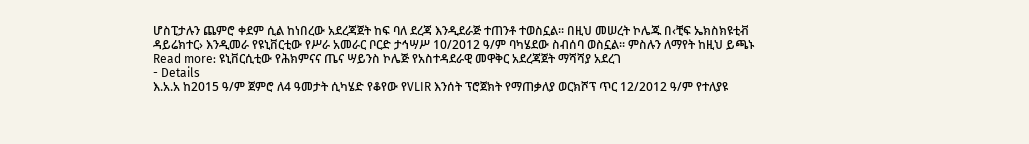ሆስፒታሉን ጨምሮ ቀደም ሲል ከነበረው አደረጃጀት ከፍ ባለ ደረጃ እንዲደራጅ ተጠንቶ ተወስኗል፡፡ በዚህ መሠረት ኮሌጁ በ‹ቺፍ ኤክስክዩቲቭ ዳይሬክተር› እንዲመራ የዩኒቨርቲው የሥራ አመራር ቦርድ ታኅሣሥ 10/2012 ዓ/ም ባካሄደው ስብሰባ ወስኗል፡፡ ምስሉን ለማየት ከዚህ ይጫኑ
Read more: ዩኒቨርሲቲው የሕክምናና ጤና ሣይንስ ኮሌጅ የአስተዳደራዊ መዋቅር አደረጃጀት ማሻሻያ አደረገ
- Details
እ.አ.አ ከ2015 ዓ/ም ጀምሮ ለ4 ዓመታት ሲካሄድ የቆየው የVLIR እንሰት ፕሮጀክት የማጠቃለያ ወርክሾፕ ጥር 12/2012 ዓ/ም የተለያዩ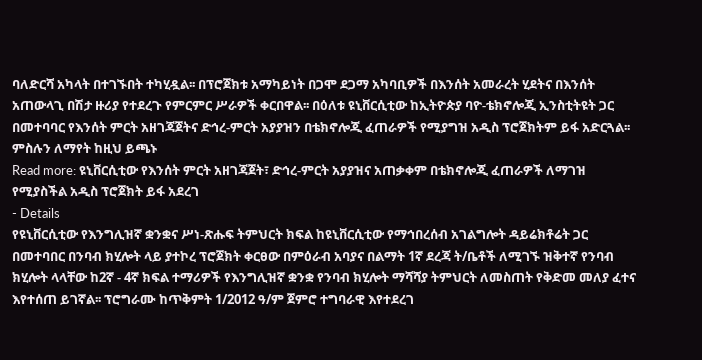ባለድርሻ አካላት በተገኙበት ተካሂዷል፡፡ በፕሮጀክቱ አማካይነት በጋሞ ደጋማ አካባቢዎች በእንሰት አመራረት ሂደትና በእንሰት አጠውላጊ በሽታ ዙሪያ የተደረጉ የምርምር ሥራዎች ቀርበዋል፡፡ በዕለቱ ዩኒቨርሲቲው ከኢትዮጵያ ባዮ-ቴክኖሎጂ ኢንስቲትዩት ጋር በመተባባር የእንሰት ምርት አዘገጃጀትና ድኅረ-ምርት አያያዝን በቴክኖሎጂ ፈጠራዎች የሚያግዝ አዲስ ፕሮጀክትም ይፋ አድርጓል፡፡ምስሉን ለማየት ከዚህ ይጫኑ
Read more: ዩኒቨርሲቲው የእንሰት ምርት አዘገጃጀት፣ ድኅረ-ምርት አያያዝና አጠቃቀም በቴክኖሎጂ ፈጠራዎች ለማገዝ የሚያስችል አዲስ ፕሮጀክት ይፋ አደረገ
- Details
የዩኒቨርሲቲው የእንግሊዝኛ ቋንቋና ሥነ-ጽሑፍ ትምህርት ክፍል ከዩኒቨርሲቲው የማኅበረሰብ አገልግሎት ዳይሬክቶሬት ጋር በመተባበር በንባብ ክሂሎት ላይ ያተኮረ ፕሮጀክት ቀርፀው በምዕራብ አባያና በልማት 1ኛ ደረጃ ት/ቤቶች ለሚገኙ ዝቅተኛ የንባብ ክሂሎት ላላቸው ከ2ኛ - 4ኛ ክፍል ተማሪዎች የእንግሊዝኛ ቋንቋ የንባብ ክሂሎት ማሻሻያ ትምህርት ለመስጠት የቅድመ መለያ ፈተና እየተሰጠ ይገኛል፡፡ ፕሮግራሙ ከጥቅምት 1/2012 ዓ/ም ጀምሮ ተግባራዊ እየተደረገ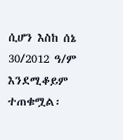ሲሆን እስከ ሰኔ 30/2012 ዓ/ም እንደሚቆይም ተጠቁሟል፡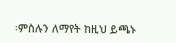፡ምስሉን ለማየት ከዚህ ይጫኑ